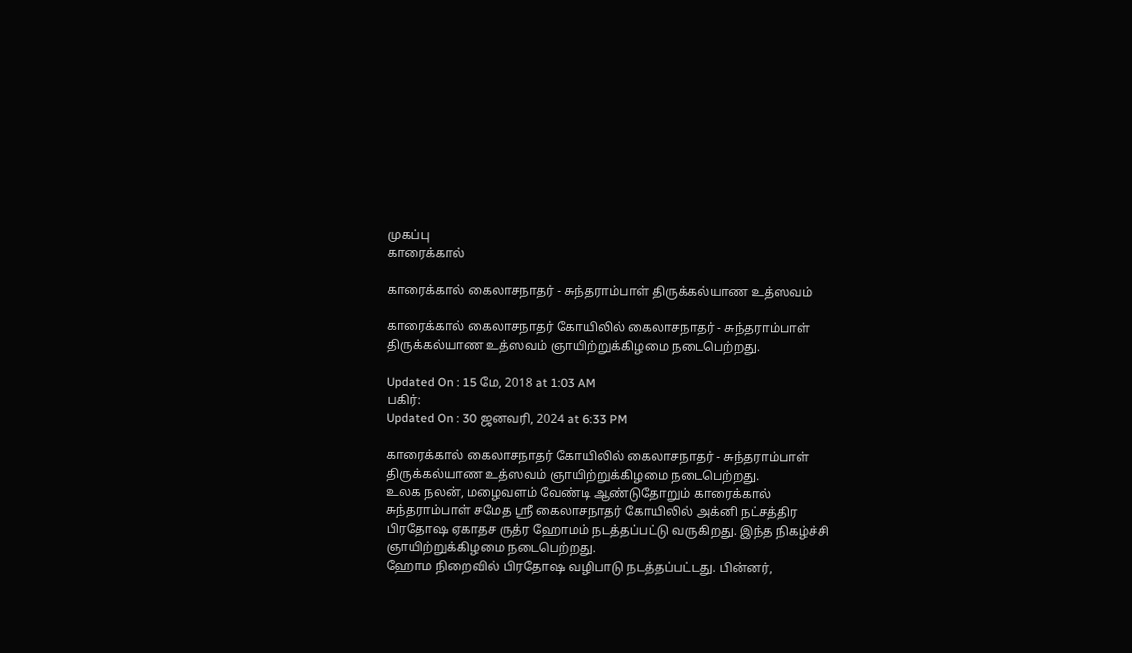முகப்பு
காரைக்கால்

காரைக்கால் கைலாசநாதர் - சுந்தராம்பாள் திருக்கல்யாண உத்ஸவம்

காரைக்கால் கைலாசநாதர் கோயிலில் கைலாசநாதர் - சுந்தராம்பாள் திருக்கல்யாண உத்ஸவம் ஞாயிற்றுக்கிழமை நடைபெற்றது.

Updated On : 15 மே, 2018 at 1:03 AM
பகிர்:
Updated On : 30 ஜனவரி, 2024 at 6:33 PM

காரைக்கால் கைலாசநாதர் கோயிலில் கைலாசநாதர் - சுந்தராம்பாள் திருக்கல்யாண உத்ஸவம் ஞாயிற்றுக்கிழமை நடைபெற்றது.
உலக நலன், மழைவளம் வேண்டி ஆண்டுதோறும் காரைக்கால் சுந்தராம்பாள் சமேத ஸ்ரீ கைலாசநாதர் கோயிலில் அக்னி நட்சத்திர பிரதோஷ ஏகாதச ருத்ர ஹோமம் நடத்தப்பட்டு வருகிறது. இந்த நிகழ்ச்சி ஞாயிற்றுக்கிழமை நடைபெற்றது.
ஹோம நிறைவில் பிரதோஷ வழிபாடு நடத்தப்பட்டது. பின்னர்,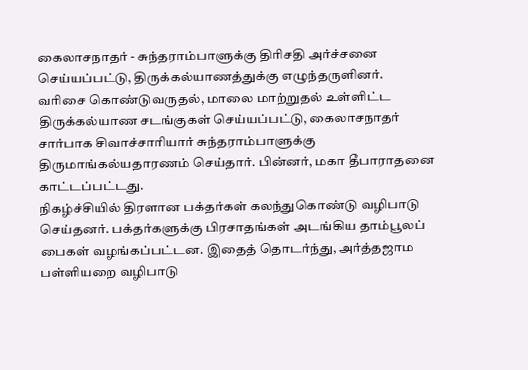கைலாசநாதர் - சுந்தராம்பாளுக்கு திரிசதி அர்ச்சனை செய்யப்பட்டு, திருக்கல்யாணத்துக்கு எழுந்தருளினர்.
வரிசை கொண்டுவருதல், மாலை மாற்றுதல் உள்ளிட்ட திருக்கல்யாண சடங்குகள் செய்யப்பட்டு, கைலாசநாதர் சார்பாக சிவாச்சாரியார் சுந்தராம்பாளுக்கு திருமாங்கல்யதாரணம் செய்தார். பின்னர், மகா தீபாராதனை காட்டப்பட்டது.
நிகழ்ச்சியில் திரளான பக்தர்கள் கலந்துகொண்டு வழிபாடு செய்தனர். பக்தர்களுக்கு பிரசாதங்கள் அடங்கிய தாம்பூலப் பைகள் வழங்கப்பட்டன. இதைத் தொடர்ந்து, அர்த்தஜாம பள்ளியறை வழிபாடு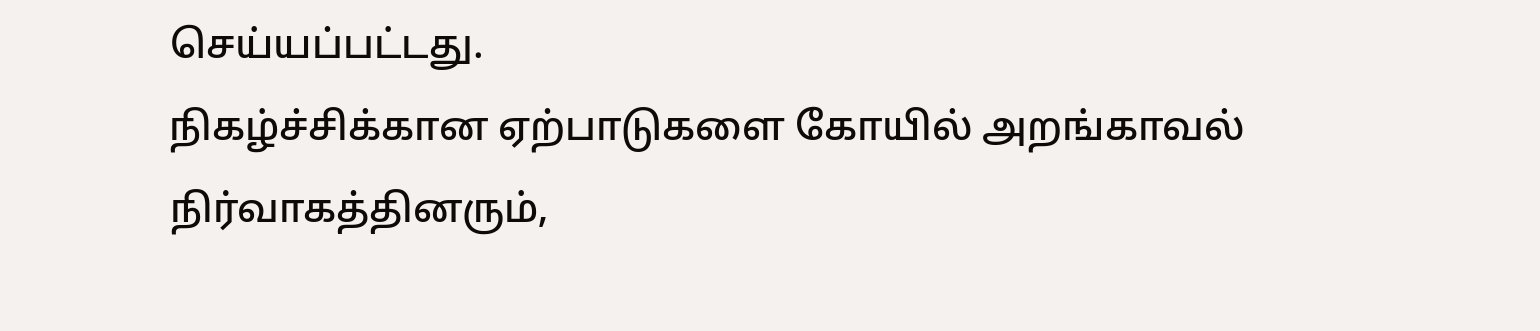செய்யப்பட்டது.
நிகழ்ச்சிக்கான ஏற்பாடுகளை கோயில் அறங்காவல் நிர்வாகத்தினரும்,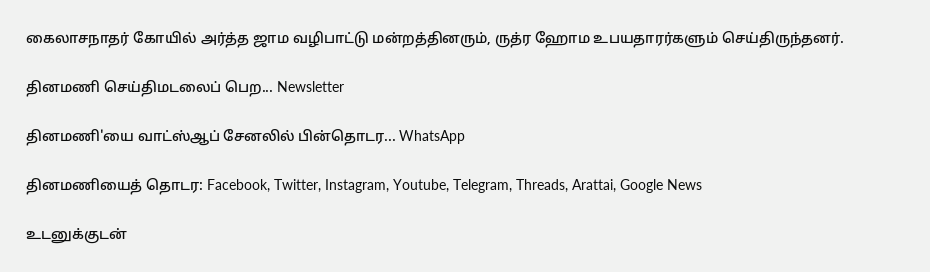கைலாசநாதர் கோயில் அர்த்த ஜாம வழிபாட்டு மன்றத்தினரும், ருத்ர ஹோம உபயதாரர்களும் செய்திருந்தனர்.

தினமணி செய்திமடலைப் பெற... Newsletter

தினமணி'யை வாட்ஸ்ஆப் சேனலில் பின்தொடர... WhatsApp

தினமணியைத் தொடர: Facebook, Twitter, Instagram, Youtube, Telegram, Threads, Arattai, Google News

உடனுக்குடன்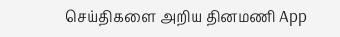செய்திகளை அறிய தினமணி App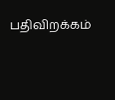பதிவிறக்கம்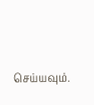செய்யவும்.